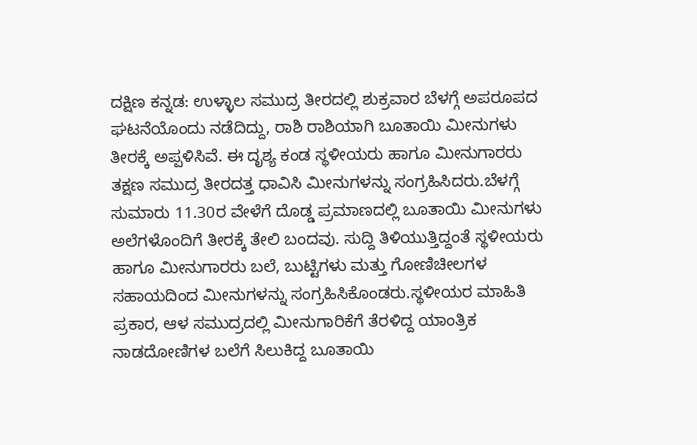ದಕ್ಷಿಣ ಕನ್ನಡ: ಉಳ್ಳಾಲ ಸಮುದ್ರ ತೀರದಲ್ಲಿ ಶುಕ್ರವಾರ ಬೆಳಗ್ಗೆ ಅಪರೂಪದ ಘಟನೆಯೊಂದು ನಡೆದಿದ್ದು, ರಾಶಿ ರಾಶಿಯಾಗಿ ಬೂತಾಯಿ ಮೀನುಗಳು ತೀರಕ್ಕೆ ಅಪ್ಪಳಿಸಿವೆ. ಈ ದೃಶ್ಯ ಕಂಡ ಸ್ಥಳೀಯರು ಹಾಗೂ ಮೀನುಗಾರರು ತಕ್ಷಣ ಸಮುದ್ರ ತೀರದತ್ತ ಧಾವಿಸಿ ಮೀನುಗಳನ್ನು ಸಂಗ್ರಹಿಸಿದರು.ಬೆಳಗ್ಗೆ ಸುಮಾರು 11.30ರ ವೇಳೆಗೆ ದೊಡ್ಡ ಪ್ರಮಾಣದಲ್ಲಿ ಬೂತಾಯಿ ಮೀನುಗಳು ಅಲೆಗಳೊಂದಿಗೆ ತೀರಕ್ಕೆ ತೇಲಿ ಬಂದವು. ಸುದ್ದಿ ತಿಳಿಯುತ್ತಿದ್ದಂತೆ ಸ್ಥಳೀಯರು ಹಾಗೂ ಮೀನುಗಾರರು ಬಲೆ, ಬುಟ್ಟಿಗಳು ಮತ್ತು ಗೋಣಿಚೀಲಗಳ ಸಹಾಯದಿಂದ ಮೀನುಗಳನ್ನು ಸಂಗ್ರಹಿಸಿಕೊಂಡರು.ಸ್ಥಳೀಯರ ಮಾಹಿತಿ ಪ್ರಕಾರ, ಆಳ ಸಮುದ್ರದಲ್ಲಿ ಮೀನುಗಾರಿಕೆಗೆ ತೆರಳಿದ್ದ ಯಾಂತ್ರಿಕ ನಾಡದೋಣಿಗಳ ಬಲೆಗೆ ಸಿಲುಕಿದ್ದ ಬೂತಾಯಿ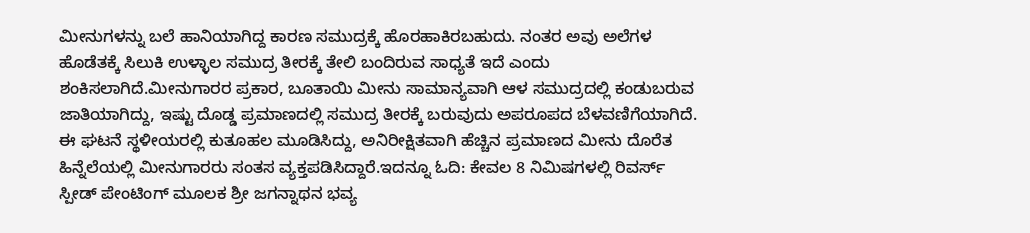ಮೀನುಗಳನ್ನು ಬಲೆ ಹಾನಿಯಾಗಿದ್ದ ಕಾರಣ ಸಮುದ್ರಕ್ಕೆ ಹೊರಹಾಕಿರಬಹುದು. ನಂತರ ಅವು ಅಲೆಗಳ ಹೊಡೆತಕ್ಕೆ ಸಿಲುಕಿ ಉಳ್ಳಾಲ ಸಮುದ್ರ ತೀರಕ್ಕೆ ತೇಲಿ ಬಂದಿರುವ ಸಾಧ್ಯತೆ ಇದೆ ಎಂದು ಶಂಕಿಸಲಾಗಿದೆ.ಮೀನುಗಾರರ ಪ್ರಕಾರ, ಬೂತಾಯಿ ಮೀನು ಸಾಮಾನ್ಯವಾಗಿ ಆಳ ಸಮುದ್ರದಲ್ಲಿ ಕಂಡುಬರುವ ಜಾತಿಯಾಗಿದ್ದು, ಇಷ್ಟು ದೊಡ್ಡ ಪ್ರಮಾಣದಲ್ಲಿ ಸಮುದ್ರ ತೀರಕ್ಕೆ ಬರುವುದು ಅಪರೂಪದ ಬೆಳವಣಿಗೆಯಾಗಿದೆ. ಈ ಘಟನೆ ಸ್ಥಳೀಯರಲ್ಲಿ ಕುತೂಹಲ ಮೂಡಿಸಿದ್ದು, ಅನಿರೀಕ್ಷಿತವಾಗಿ ಹೆಚ್ಚಿನ ಪ್ರಮಾಣದ ಮೀನು ದೊರೆತ ಹಿನ್ನೆಲೆಯಲ್ಲಿ ಮೀನುಗಾರರು ಸಂತಸ ವ್ಯಕ್ತಪಡಿಸಿದ್ದಾರೆ.ಇದನ್ನೂ ಓದಿ: ಕೇವಲ 8 ನಿಮಿಷಗಳಲ್ಲಿ ರಿವರ್ಸ್ ಸ್ಪೀಡ್ ಪೇಂಟಿಂಗ್ ಮೂಲಕ ಶ್ರೀ ಜಗನ್ನಾಥನ ಭವ್ಯ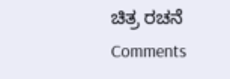ಚಿತ್ರ ರಚನೆ
Comments